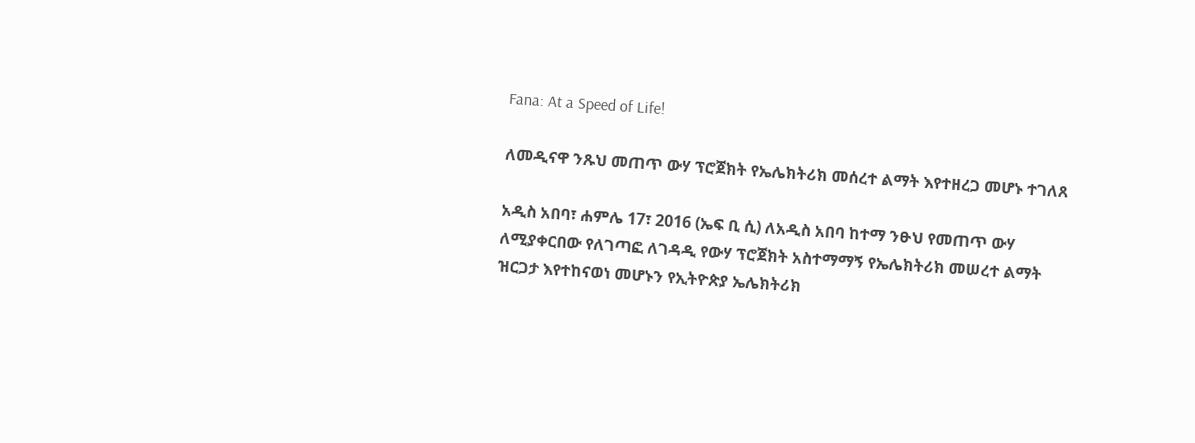Fana: At a Speed of Life!

ለመዲናዋ ንጹህ መጠጥ ውሃ ፕሮጀክት የኤሌክትሪክ መሰረተ ልማት እየተዘረጋ መሆኑ ተገለጸ

አዲስ አበባ፣ ሐምሌ 17፣ 2016 (ኤፍ ቢ ሲ) ለአዲስ አበባ ከተማ ንፁህ የመጠጥ ውሃ ለሚያቀርበው የለገጣፎ ለገዳዲ የውሃ ፕሮጀክት አስተማማኝ የኤሌክትሪክ መሠረተ ልማት ዝርጋታ እየተከናወነ መሆኑን የኢትዮጵያ ኤሌክትሪክ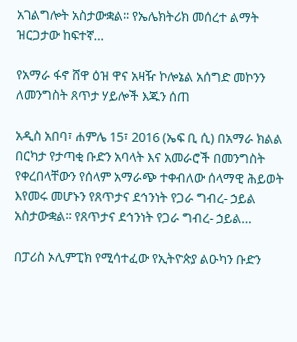አገልግሎት አስታውቋል፡፡ የኤሌክትሪክ መሰረተ ልማት ዝርጋታው ከፍተኛ…

የአማራ ፋኖ ሸዋ ዕዝ ዋና አዛዥ ኮሎኔል አሰግድ መኮንን ለመንግስት ጸጥታ ሃይሎች እጁን ሰጠ

አዲስ አበባ፣ ሐምሌ 15፣ 2016 (ኤፍ ቢ ሲ) በአማራ ክልል በርካታ የታጣቂ ቡድን አባላት እና አመራሮች በመንግስት የቀረበላቸውን የሰላም አማራጭ ተቀብለው ሰላማዊ ሕይወት እየመሩ መሆኑን የጸጥታና ደኅንነት የጋራ ግብረ- ኃይል አስታውቋል፡፡ የጸጥታና ደኅንነት የጋራ ግብረ- ኃይል…

በፓሪስ ኦሊምፒክ የሚሳተፈው የኢትዮጵያ ልዑካን ቡድን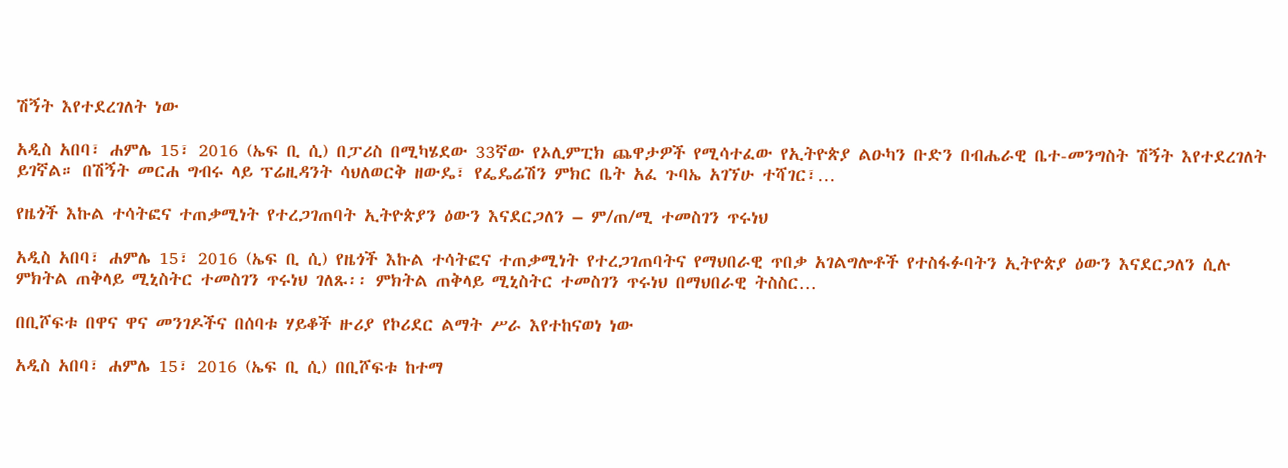ሽኝት እየተደረገለት ነው

አዲስ አበባ፣ ሐምሌ 15፣ 2016 (ኤፍ ቢ ሲ) በፓሪስ በሚካሄደው 33ኛው የኦሊምፒክ ጨዋታዎች የሚሳተፈው የኢትዮጵያ ልዑካን ቡድን በብሔራዊ ቤተ-መንግስት ሽኝት እየተደረገለት ይገኛል። በሽኝት መርሐ ግብሩ ላይ ፕሬዚዳንት ሳህለወርቅ ዘውዴ፣ የፌዴሬሽን ምክር ቤት አፈ ጉባኤ አገኘሁ ተሻገር፣…

የዜጎች እኩል ተሳትፎና ተጠቃሚነት የተረጋገጠባት ኢትዮጵያን ዕውን እናደርጋለን – ም/ጠ/ሚ ተመስገን ጥሩነህ

አዲስ አበባ፣ ሐምሌ 15፣ 2016 (ኤፍ ቢ ሲ) የዜጎች እኩል ተሳትፎና ተጠቃሚነት የተረጋገጠባትና የማህበራዊ ጥበቃ አገልግሎቶች የተስፋፉባትን ኢትዮጵያ ዕውን እናደርጋለን ሲሉ ምክትል ጠቅላይ ሚኒስትር ተመስገን ጥሩነህ ገለጹ፡፡ ምክትል ጠቅላይ ሚኒስትር ተመስገን ጥሩነህ በማህበራዊ ትስስር…

በቢሾፍቱ በዋና ዋና መንገዶችና በሰባቱ ሃይቆች ዙሪያ የኮሪደር ልማት ሥራ እየተከናወነ ነው

አዲስ አበባ፣ ሐምሌ 15፣ 2016 (ኤፍ ቢ ሲ) በቢሾፍቱ ከተማ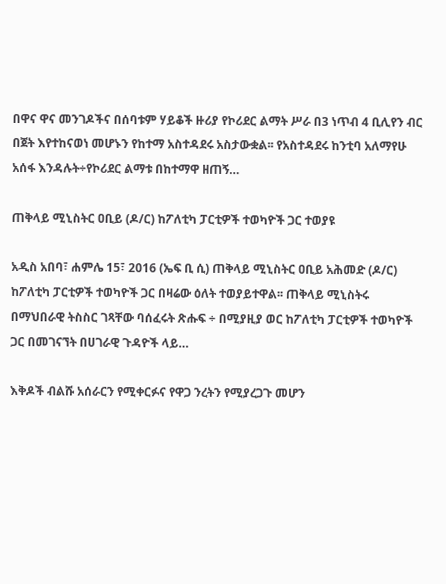በዋና ዋና መንገዶችና በሰባቱም ሃይቆች ዙሪያ የኮሪደር ልማት ሥራ በ3 ነጥብ 4 ቢሊየን ብር በጀት እየተከናወነ መሆኑን የከተማ አስተዳደሩ አስታውቋል፡፡ የአስተዳደሩ ከንቲባ አለማየሁ አሰፋ እንዳሉት÷የኮሪደር ልማቱ በከተማዋ ዘጠኝ…

ጠቅላይ ሚኒስትር ዐቢይ (ዶ/ር) ከፖለቲካ ፓርቲዎች ተወካዮች ጋር ተወያዩ

አዲስ አበባ፣ ሐምሌ 15፣ 2016 (ኤፍ ቢ ሲ) ጠቅላይ ሚኒስትር ዐቢይ አሕመድ (ዶ/ር) ከፖለቲካ ፓርቲዎች ተወካዮች ጋር በዛሬው ዕለት ተወያይተዋል፡፡ ጠቅላይ ሚኒስትሩ በማህበራዊ ትስስር ገጻቸው ባሰፈሩት ጽሑፍ ÷ በሚያዚያ ወር ከፖለቲካ ፓርቲዎች ተወካዮች ጋር በመገናኘት በሀገራዊ ጉዳዮች ላይ…

እቅዶች ብልሹ አሰራርን የሚቀርፉና የዋጋ ንረትን የሚያረጋጉ መሆን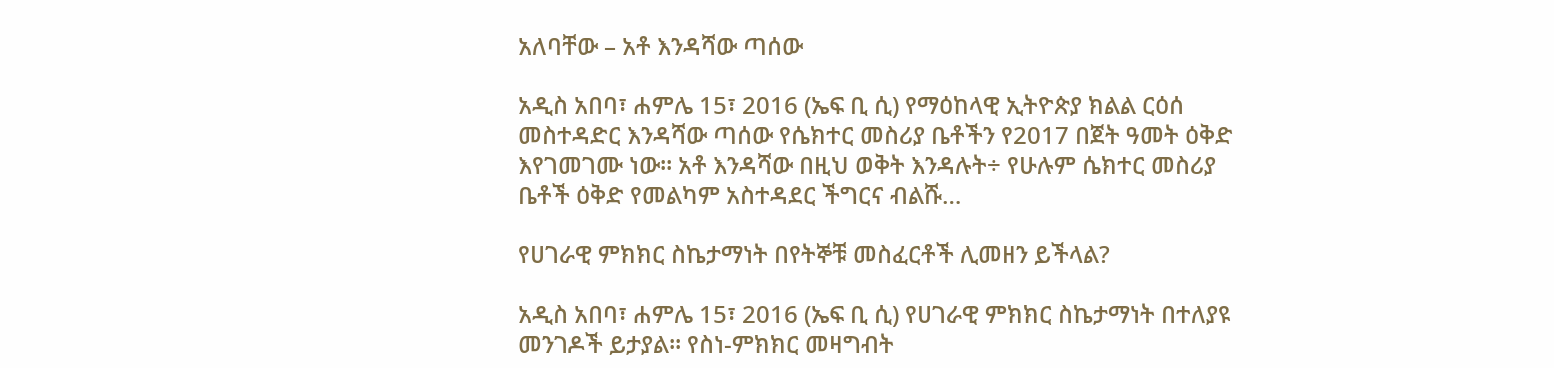አለባቸው – አቶ እንዳሻው ጣሰው

አዲስ አበባ፣ ሐምሌ 15፣ 2016 (ኤፍ ቢ ሲ) የማዕከላዊ ኢትዮጵያ ክልል ርዕሰ መስተዳድር እንዳሻው ጣሰው የሴክተር መስሪያ ቤቶችን የ2017 በጀት ዓመት ዕቅድ እየገመገሙ ነው። አቶ እንዳሻው በዚህ ወቅት እንዳሉት÷ የሁሉም ሴክተር መስሪያ ቤቶች ዕቅድ የመልካም አስተዳደር ችግርና ብልሹ…

የሀገራዊ ምክክር ስኬታማነት በየትኞቹ መስፈርቶች ሊመዘን ይችላል?

አዲስ አበባ፣ ሐምሌ 15፣ 2016 (ኤፍ ቢ ሲ) የሀገራዊ ምክክር ስኬታማነት በተለያዩ መንገዶች ይታያል፡፡ የስነ-ምክክር መዛግብት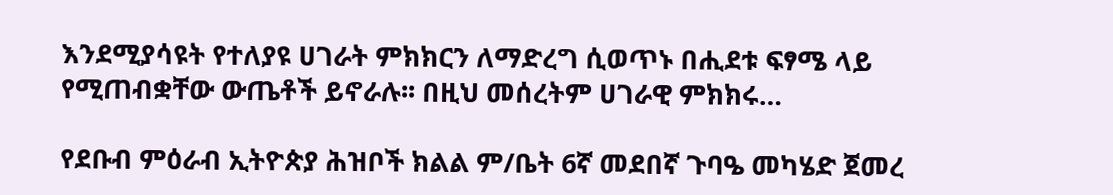እንደሚያሳዩት የተለያዩ ሀገራት ምክክርን ለማድረግ ሲወጥኑ በሒደቱ ፍፃሜ ላይ የሚጠብቋቸው ውጤቶች ይኖራሉ፡፡ በዚህ መሰረትም ሀገራዊ ምክክሩ…

የደቡብ ምዕራብ ኢትዮጵያ ሕዝቦች ክልል ም/ቤት 6ኛ መደበኛ ጉባዔ መካሄድ ጀመረ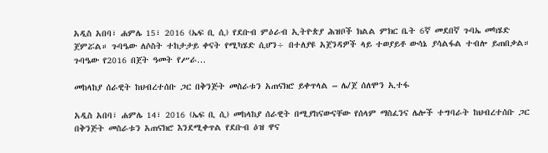አዲስ አበባ፣ ሐምሌ 15፣ 2016 (ኤፍ ቢ ሲ) የደቡብ ምዕራብ ኢትዮጵያ ሕዝቦች ክልል ምክር ቤት 6ኛ መደበኛ ጉባኤ መካሄድ ጀምሯል። ጉባዔው ለሶስት ተከታታይ ቀናት የሚካሄድ ሲሆን÷ በተለያዩ አጀንዳዎች ላይ ተወያይቶ ውሳኔ ያሳልፋል ተብሎ ይጠበቃል። ጉባዔው የ2016 በጀት ዓመት የሥራ…

መከላከያ ሰራዊት ከህብረተሰቡ ጋር በቅንጅት መስራቱን አጠናክሮ ይቀጥላል – ሌ/ጀ ሰለሞን ኢተፋ

አዲስ አበባ፣ ሐምሌ 14፣ 2016 (ኤፍ ቢ ሲ) መከላከያ ሰራዊት በሚያከናውናቸው የሰላም ማስፈንና ሌሎች ተግባራት ከህብረተሰቡ ጋር በቅንጅት መስራቱን አጠናክሮ እንደሚቀጥል የደቡብ ዕዝ ዋና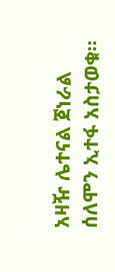አዛዥ ሌተናል ጀነራል ሰለሞን ኢተፋ አስታወቁ።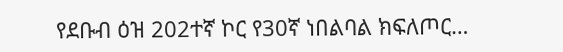የደቡብ ዕዝ 202ተኛ ኮር የ30ኛ ነበልባል ክፍለጦር…